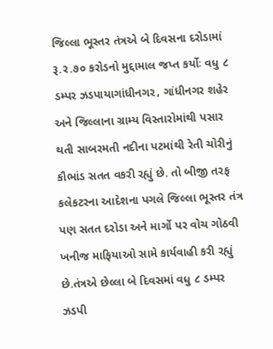જિલ્લા ભૂસ્તર તંત્રએ બે દિવસના દરોડામાં રૂ.ર.૭૦ કરોડનો મુદ્દામાલ જપ્ત કર્યોઃ વધુ ૮ ડમ્પર ઝડપાયાગાંધીનગર, ગાંધીનગર શહેર અને જિલ્લાના ગ્રામ્ય વિસ્તારોમાંથી પસાર થતી સાબરમતી નદીના પટમાંથી રેતી ચોરીનું કૌભાંડ સતત વકરી રહ્યું છે. તો બીજી તરફ કલેકટરના આદેશના પગલે જિલ્લા ભૂસ્તર તંત્ર પણ સતત દરોડા અને માર્ગો પર વોચ ગોઠવી ખનીજ માફિયાઓ સામે કાર્યવાહી કરી રહ્યું છે.તંત્રએ છેલ્લા બે દિવસમાં વધુ ૮ ડમ્પર ઝડપી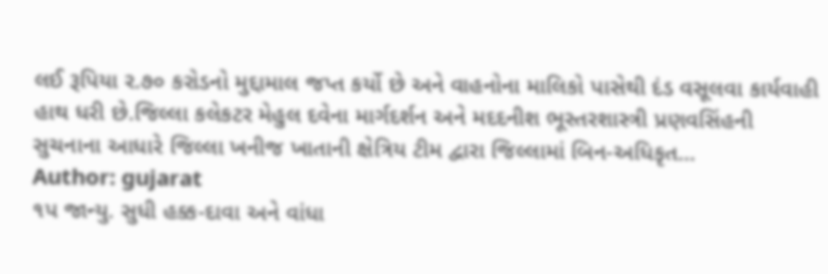લઈ રૂપિયા ર.૭૦ કરોડનો મુદ્દામાલ જપ્ત કર્યો છે અને વાહનોના માલિકો પાસેથી દંડ વસૂલવા કાર્યવાહી હાથ ધરી છે.જિલ્લા કલેકટર મેહુલ દવેના માર્ગદર્શન અને મદદનીશ ભૂસ્તરશાસ્ત્રી પ્રણવસિંહની સુચનાના આધારે જિલ્લા ખનીજ ખાતાની ક્ષેત્રિય ટીમ દ્વારા જિલ્લામાં બિન-અધિકૃત…
Author: gujarat
૧પ જાન્યુ. સુધી હક્ક-દાવા અને વાંધા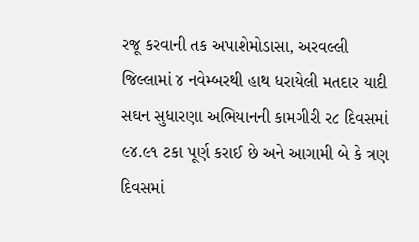રજૂ કરવાની તક અપાશેમોડાસા, અરવલ્લી જિલ્લામાં ૪ નવેમ્બરથી હાથ ધરાયેલી મતદાર યાદી સઘન સુધારણા અભિયાનની કામગીરી ર૮ દિવસમાં ૯૪.૯૧ ટકા પૂર્ણ કરાઈ છે અને આગામી બે કે ત્રણ દિવસમાં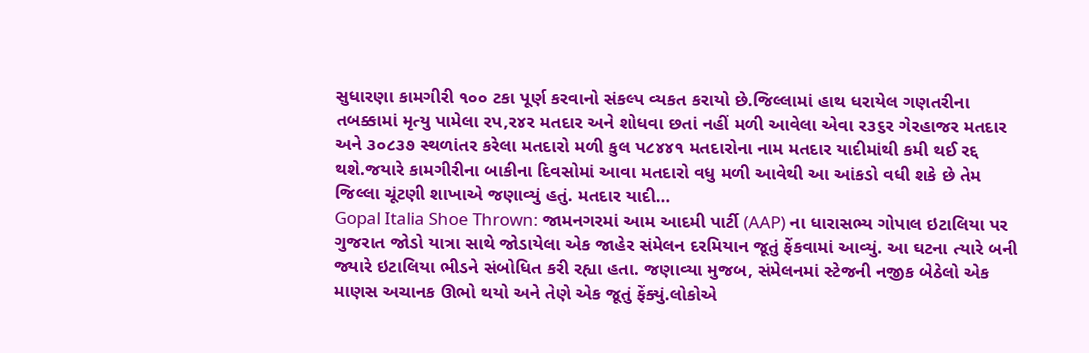સુધારણા કામગીરી ૧૦૦ ટકા પૂર્ણ કરવાનો સંકલ્પ વ્યકત કરાયો છે.જિલ્લામાં હાથ ધરાયેલ ગણતરીના તબક્કામાં મૃત્યુ પામેલા રપ,ર૪ર મતદાર અને શોધવા છતાં નહીં મળી આવેલા એવા ર૩૬ર ગેરહાજર મતદાર અને ૩૦૮૩૭ સ્થળાંતર કરેલા મતદારો મળી કુલ પ૮૪૪૧ મતદારોના નામ મતદાર યાદીમાંથી કમી થઈ રદ્દ થશે.જયારે કામગીરીના બાકીના દિવસોમાં આવા મતદારો વધુ મળી આવેથી આ આંકડો વધી શકે છે તેમ જિલ્લા ચૂંટણી શાખાએ જણાવ્યું હતું. મતદાર યાદી…
Gopal Italia Shoe Thrown: જામનગરમાં આમ આદમી પાર્ટી (AAP) ના ધારાસભ્ય ગોપાલ ઇટાલિયા પર ગુજરાત જોડો યાત્રા સાથે જોડાયેલા એક જાહેર સંમેલન દરમિયાન જૂતું ફેંકવામાં આવ્યું. આ ઘટના ત્યારે બની જ્યારે ઇટાલિયા ભીડને સંબોધિત કરી રહ્યા હતા. જણાવ્યા મુજબ, સંમેલનમાં સ્ટેજની નજીક બેઠેલો એક માણસ અચાનક ઊભો થયો અને તેણે એક જૂતું ફેંક્યું.લોકોએ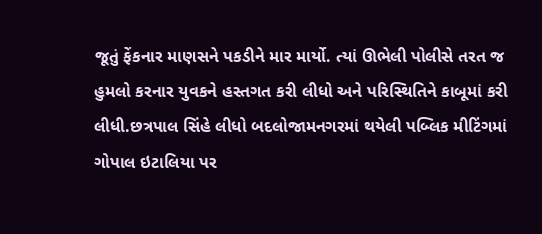જૂતું ફેંકનાર માણસને પકડીને માર માર્યો. ત્યાં ઊભેલી પોલીસે તરત જ હુમલો કરનાર યુવકને હસ્તગત કરી લીધો અને પરિસ્થિતિને કાબૂમાં કરી લીધી.છત્રપાલ સિંહે લીધો બદલોજામનગરમાં થયેલી પબ્લિક મીટિંગમાં ગોપાલ ઇટાલિયા પર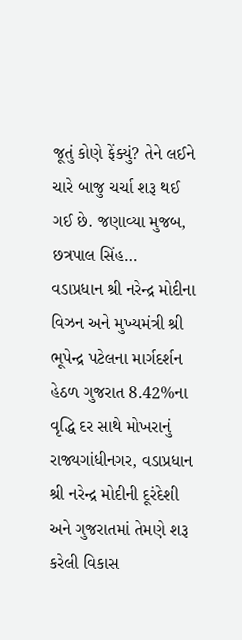જૂતું કોણે ફેંક્યું? તેને લઈને ચારે બાજુ ચર્ચા શરૂ થઈ ગઈ છે. જણાવ્યા મુજબ, છત્રપાલ સિંહ…
વડાપ્રધાન શ્રી નરેન્દ્ર મોદીના વિઝન અને મુખ્યમંત્રી શ્રી ભૂપેન્દ્ર પટેલના માર્ગદર્શન હેઠળ ગુજરાત 8.42%ના વૃદ્ધિ દર સાથે મોખરાનું રાજ્યગાંધીનગર, વડાપ્રધાન શ્રી નરેન્દ્ર મોદીની દૂરંદેશી અને ગુજરાતમાં તેમણે શરૂ કરેલી વિકાસ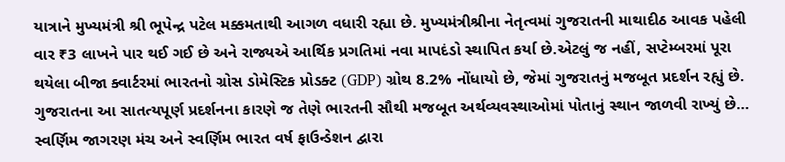યાત્રાને મુખ્યમંત્રી શ્રી ભૂપેન્દ્ર પટેલ મક્કમતાથી આગળ વધારી રહ્યા છે. મુખ્યમંત્રીશ્રીના નેતૃત્વમાં ગુજરાતની માથાદીઠ આવક પહેલી વાર ₹3 લાખને પાર થઈ ગઈ છે અને રાજ્યએ આર્થિક પ્રગતિમાં નવા માપદંડો સ્થાપિત કર્યા છે.એટલું જ નહીં, સપ્ટેમ્બરમાં પૂરા થયેલા બીજા ક્વાર્ટરમાં ભારતનો ગ્રોસ ડોમેસ્ટિક પ્રોડક્ટ (GDP) ગ્રોથ 8.2% નોંધાયો છે, જેમાં ગુજરાતનું મજબૂત પ્રદર્શન રહ્યું છે. ગુજરાતના આ સાતત્યપૂર્ણ પ્રદર્શનના કારણે જ તેણે ભારતની સૌથી મજબૂત અર્થવ્યવસ્થાઓમાં પોતાનું સ્થાન જાળવી રાખ્યું છે…
સ્વર્ણિમ જાગરણ મંચ અને સ્વર્ણિમ ભારત વર્ષ ફાઉન્ડેશન દ્વારા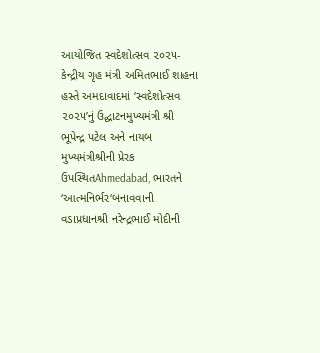આયોજિત સ્વદેશોત્સવ ૨૦૨૫-કેન્દ્રીય ગૃહ મંત્રી અમિતભાઈ શાહના હસ્તે અમદાવાદમાં ‘સ્વદેશોત્સવ ૨૦૨૫’નું ઉદ્ઘાટનમુખ્યમંત્રી શ્રી ભૂપેન્દ્ર પટેલ અને નાયબ મુખ્યમંત્રીશ્રીની પ્રેરક ઉપસ્થિતAhmedabad, ભારતને ‘આત્મનિર્ભર‘બનાવવાની વડાપ્રધાનશ્રી નરેન્દ્રભાઈ મોદીની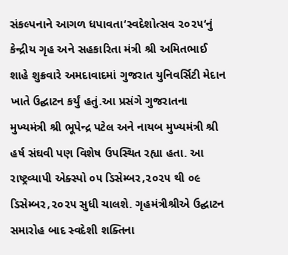સંકલ્પનાને આગળ ધપાવતા‘સ્વદેશોત્સવ ૨૦૨૫‘નું કેન્દ્રીય ગૃહ અને સહકારિતા મંત્રી શ્રી અમિતભાઈ શાહે શુક્રવારે અમદાવાદમાં ગુજરાત યુનિવર્સિટી મેદાન ખાતે ઉદ્ઘાટન કર્યું હતું.આ પ્રસંગે ગુજરાતના મુખ્યમંત્રી શ્રી ભૂપેન્દ્ર પટેલ અને નાયબ મુખ્યમંત્રી શ્રી હર્ષ સંઘવી પણ વિશેષ ઉપસ્થિત રહ્યા હતા. આ રાષ્ટ્રવ્યાપી એક્સ્પો ૦૫ ડિસેમ્બર,૨૦૨૫ થી ૦૯ ડિસેમ્બર,૨૦૨૫ સુધી ચાલશે. ગૃહમંત્રીશ્રીએ ઉદ્ઘાટન સમારોહ બાદ સ્વદેશી શક્તિના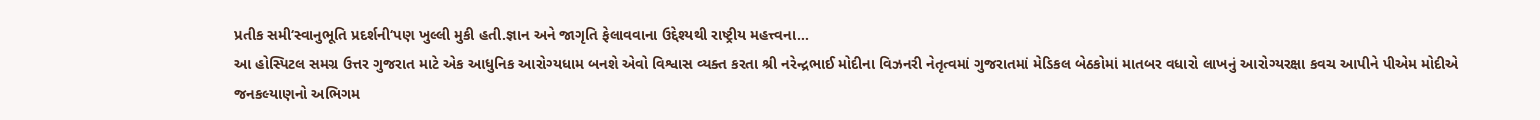પ્રતીક સમી‘સ્વાનુભૂતિ પ્રદર્શની‘પણ ખુલ્લી મુકી હતી.જ્ઞાન અને જાગૃતિ ફેલાવવાના ઉદ્દેશ્યથી રાષ્ટ્રીય મહત્ત્વના…
આ હોસ્પિટલ સમગ્ર ઉત્તર ગુજરાત માટે એક આધુનિક આરોગ્યધામ બનશે એવો વિશ્વાસ વ્યક્ત કરતા શ્રી નરેન્દ્રભાઈ મોદીના વિઝનરી નેતૃત્વમાં ગુજરાતમાં મેડિકલ બેઠકોમાં માતબર વધારો લાખનું આરોગ્યરક્ષા કવચ આપીને પીએમ મોદીએ જનકલ્યાણનો અભિગમ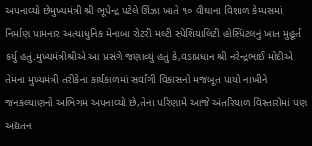અપનાવ્યો છેમુખ્યમંત્રી શ્રી ભૂપેન્દ્ર પટેલે ઊંઝા ખાતે ૧૦ વીઘાના વિશાળ કેમ્પસમાં નિર્માણ પામનાર અત્યાધુનિક મેનાબા રોટરી મલ્ટી સ્પેશિયાલિટી હોસ્પિટલનું ખાત મુહૂર્ત કર્યુ હતું.મુખ્યમંત્રીશ્રીએ આ પ્રસંગે જણાવ્યું હતું કે,વડાપ્રધાન શ્રી નરેન્દ્રભાઈ મોદીએ તેમના મુખ્યમંત્રી તરીકેના કાર્યકાળમાં સર્વાંગી વિકાસનો મજબૂત પાયો નાખીને જનકલ્યાણનો અભિગમ અપનાવ્યો છે,તેના પરિણામે આજે અંતરિયાળ વિસ્તારોમાં પણ અદ્યતન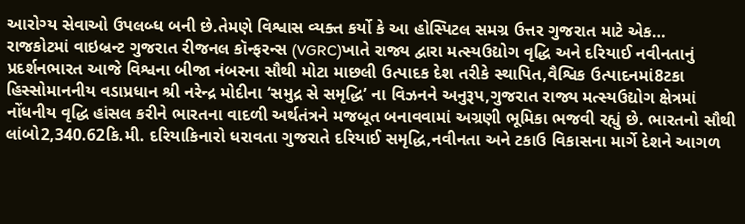આરોગ્ય સેવાઓ ઉપલબ્ધ બની છે.તેમણે વિશ્વાસ વ્યક્ત કર્યો કે આ હોસ્પિટલ સમગ્ર ઉત્તર ગુજરાત માટે એક…
રાજકોટમાં વાઇબ્રન્ટ ગુજરાત રીજનલ કૉન્ફરન્સ (VGRC)ખાતે રાજ્ય દ્વારા મત્સ્યઉદ્યોગ વૃદ્ધિ અને દરિયાઈ નવીનતાનું પ્રદર્શનભારત આજે વિશ્વના બીજા નંબરના સૌથી મોટા માછલી ઉત્પાદક દેશ તરીકે સ્થાપિત,વૈશ્વિક ઉત્પાદનમાં8ટકા હિસ્સોમાનનીય વડાપ્રધાન શ્રી નરેન્દ્ર મોદીના ‘સમુદ્ર સે સમૃદ્ધિ’ ના વિઝનને અનુરૂપ,ગુજરાત રાજ્ય મત્સ્યઉદ્યોગ ક્ષેત્રમાં નોંધનીય વૃદ્ધિ હાંસલ કરીને ભારતના વાદળી અર્થતંત્રને મજબૂત બનાવવામાં અગ્રણી ભૂમિકા ભજવી રહ્યું છે. ભારતનો સૌથી લાંબો2,340.62કિ.મી. દરિયાકિનારો ધરાવતા ગુજરાતે દરિયાઈ સમૃદ્ધિ,નવીનતા અને ટકાઉ વિકાસના માર્ગે દેશને આગળ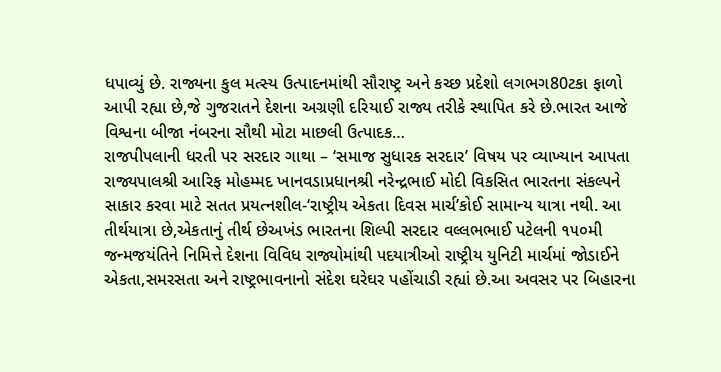ધપાવ્યું છે. રાજ્યના કુલ મત્સ્ય ઉત્પાદનમાંથી સૌરાષ્ટ્ર અને કચ્છ પ્રદેશો લગભગ80ટકા ફાળો આપી રહ્યા છે,જે ગુજરાતને દેશના અગ્રણી દરિયાઈ રાજ્ય તરીકે સ્થાપિત કરે છે.ભારત આજે વિશ્વના બીજા નંબરના સૌથી મોટા માછલી ઉત્પાદક…
રાજપીપલાની ધરતી પર સરદાર ગાથા – ‘સમાજ સુધારક સરદાર’ વિષય પર વ્યાખ્યાન આપતા રાજ્યપાલશ્રી આરિફ મોહમ્મદ ખાનવડાપ્રધાનશ્રી નરેન્દ્રભાઈ મોદી વિકસિત ભારતના સંકલ્પને સાકાર કરવા માટે સતત પ્રયત્નશીલ-‘રાષ્ટ્રીય એકતા દિવસ માર્ચ’કોઈ સામાન્ય યાત્રા નથી. આ તીર્થયાત્રા છે,એકતાનું તીર્થ છેઅખંડ ભારતના શિલ્પી સરદાર વલ્લભભાઈ પટેલની ૧૫૦મી જન્મજયંતિને નિમિત્તે દેશના વિવિધ રાજ્યોમાંથી પદયાત્રીઓ રાષ્ટ્રીય યુનિટી માર્ચમાં જોડાઈને એકતા,સમરસતા અને રાષ્ટ્રભાવનાનો સંદેશ ઘરેઘર પહોંચાડી રહ્યાં છે.આ અવસર પર બિહારના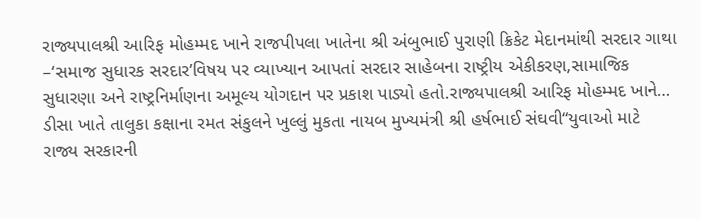રાજ્યપાલશ્રી આરિફ મોહમ્મદ ખાને રાજપીપલા ખાતેના શ્રી અંબુભાઈ પુરાણી ક્રિકેટ મેદાનમાંથી સરદાર ગાથા –‘સમાજ સુધારક સરદાર’વિષય પર વ્યાખ્યાન આપતાં સરદાર સાહેબના રાષ્ટ્રીય એકીકરણ,સામાજિક સુધારણા અને રાષ્ટ્રનિર્માણના અમૂલ્ય યોગદાન પર પ્રકાશ પાડ્યો હતો.રાજ્યપાલશ્રી આરિફ મોહમ્મદ ખાને…
ડીસા ખાતે તાલુકા કક્ષાના રમત સંકુલને ખુલ્લું મુકતા નાયબ મુખ્યમંત્રી શ્રી હર્ષભાઈ સંઘવી“યુવાઓ માટે રાજ્ય સરકારની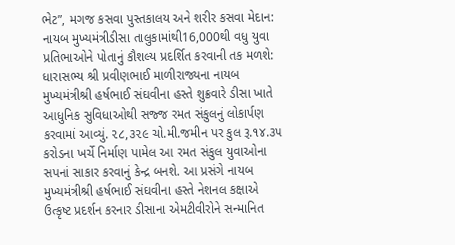ભેટ”, મગજ કસવા પુસ્તકાલય અને શરીર કસવા મેદાન: નાયબ મુખ્યમંત્રીડીસા તાલુકામાંથી16,000થી વધુ યુવા પ્રતિભાઓને પોતાનું કૌશલ્ય પ્રદર્શિત કરવાની તક મળશે: ધારાસભ્ય શ્રી પ્રવીણભાઈ માળીરાજ્યના નાયબ મુખ્યમંત્રીશ્રી હર્ષભાઈ સંઘવીના હસ્તે શુક્રવારે ડીસા ખાતે આધુનિક સુવિધાઓથી સજ્જ રમત સંકુલનું લોકાર્પણ કરવામાં આવ્યું. ૨૮,૩૨૯ ચો.મી.જમીન પર કુલ રૂ.૧૪.૩૫ કરોડના ખર્ચે નિર્માણ પામેલ આ રમત સંકુલ યુવાઓના સપનાં સાકાર કરવાનું કેન્દ્ર બનશે. આ પ્રસંગે નાયબ મુખ્યમંત્રીશ્રી હર્ષભાઈ સંઘવીના હસ્તે નેશનલ કક્ષાએ ઉત્કૃષ્ટ પ્રદર્શન કરનાર ડીસાના એમટીવીરોને સન્માનિત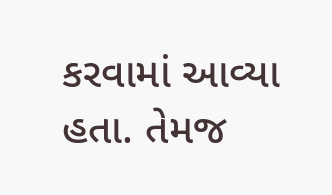કરવામાં આવ્યા હતા. તેમજ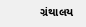ગ્રંથાલય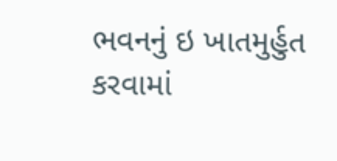ભવનનું ઇ ખાતમુર્હુત કરવામાં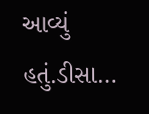આવ્યું હતું.ડીસા…